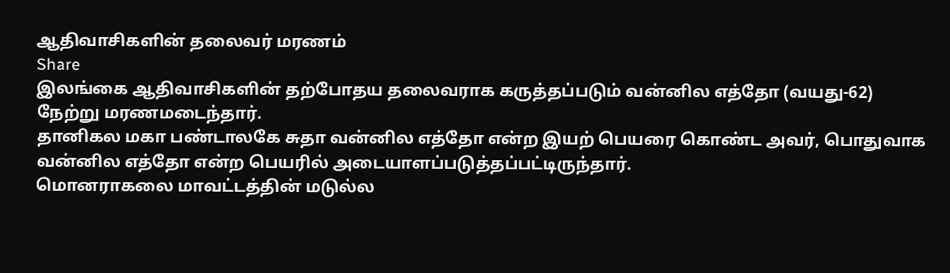ஆதிவாசிகளின் தலைவர் மரணம்
Share
இலங்கை ஆதிவாசிகளின் தற்போதய தலைவராக கருத்தப்படும் வன்னில எத்தோ (வயது-62) நேற்று மரணமடைந்தார்.
தானிகல மகா பண்டாலகே சுதா வன்னில எத்தோ என்ற இயற் பெயரை கொண்ட அவர், பொதுவாக வன்னில எத்தோ என்ற பெயரில் அடையாளப்படுத்தப்பட்டிருந்தார்.
மொனராகலை மாவட்டத்தின் மடுல்ல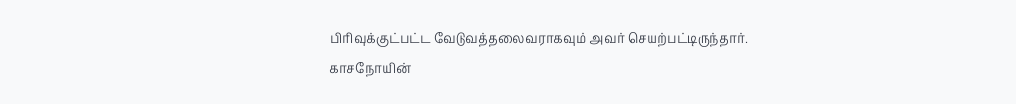பிரிவுக்குட்பட்ட வேடுவத்தலைவராகவும் அவர் செயற்பட்டிருந்தார்.
காசநோயின்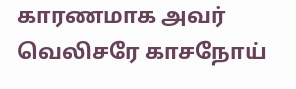காரணமாக அவர் வெலிசரே காசநோய்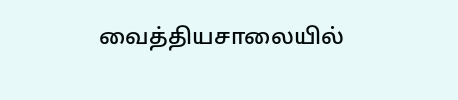வைத்தியசாலையில்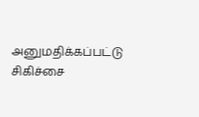அனுமதிக்கப்பட்டு சிகிச்சை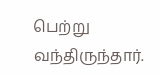பெற்று வந்திருந்தார்.